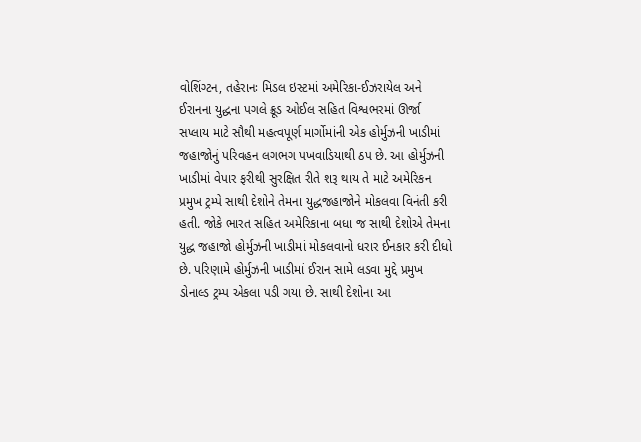વોશિંગ્ટન, તહેરાનઃ મિડલ ઇસ્ટમાં અમેરિકા-ઈઝરાયેલ અને ઈરાનના યુદ્ધના પગલે ક્રૂડ ઓઈલ સહિત વિશ્વભરમાં ઊર્જા સપ્લાય માટે સૌથી મહત્વપૂર્ણ માર્ગોમાંની એક હોર્મુઝની ખાડીમાં જહાજોનું પરિવહન લગભગ પખવાડિયાથી ઠપ છે. આ હોર્મુઝની ખાડીમાં વેપાર ફરીથી સુરક્ષિત રીતે શરૂ થાય તે માટે અમેરિકન પ્રમુખ ટ્રમ્પે સાથી દેશોને તેમના યુદ્ધજહાજોને મોકલવા વિનંતી કરી હતી. જોકે ભારત સહિત અમેરિકાના બધા જ સાથી દેશોએ તેમના યુદ્ધ જહાજો હોર્મુઝની ખાડીમાં મોકલવાનો ધરાર ઈનકાર કરી દીધો છે. પરિણામે હોર્મુઝની ખાડીમાં ઈરાન સામે લડવા મુદ્દે પ્રમુખ ડોનાલ્ડ ટ્રમ્પ એકલા પડી ગયા છે. સાથી દેશોના આ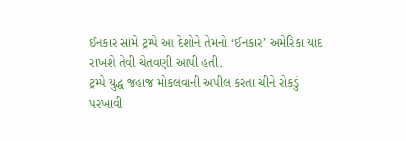ઈનકાર સામે ટ્રમ્પે આ દેશોને તેમનો ‘ઈનકાર’ અમેરિકા યાદ રાખશે તેવી ચેતવણી આપી હતી.
ટ્રમ્પે યુદ્ધ જહાજ મોકલવાની અપીલ કરતા ચીને રોકડું પરખાવી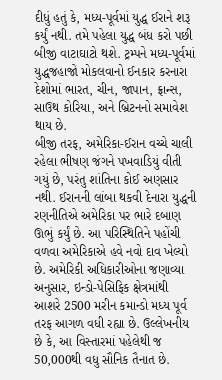દીધું હતું કે, મધ્ય-પૂર્વમાં યુદ્ધ ઈરાને શરૂ કર્યું નથી. તમે પહેલા યુદ્ધ બંધ કરો પછી બીજી વાટાઘાટો થશે. ટ્રમ્પને મધ્ય-પૂર્વમાં યુદ્ધજહાજો મોકલવાનો ઈનકાર કરનારા દેશોમાં ભારત, ચીન, જાપાન, ફ્રાન્સ, સાઉથ કોરિયા, અને બ્રિટનનો સમાવેશ થાય છે.
બીજી તરફ, અમેરિકા-ઈરાન વચ્ચે ચાલી રહેલા ભીષણ જંગને પખવાડિયું વીતી ગયું છે, પરંતુ શાંતિના કોઈ અણસાર નથી. ઈરાનની લાંબા થકવી દેનારા યુદ્ધની રણનીતિએ અમેરિકા પર ભારે દબાણ ઊભું કર્યું છે. આ પરિસ્થિતિને પહોંચી વળવા અમેરિકાએ હવે નવો દાવ ખેલ્યો છે. અમેરિકી અધિકારીઓના જણાવ્યા અનુસાર, ઇન્ડો-પેસિફિક ક્ષેત્રમાંથી આશરે 2500 મરીન કમાન્ડો મધ્ય પૂર્વ તરફ આગળ વધી રહ્યા છે. ઉલ્લેખનીય છે કે, આ વિસ્તારમાં પહેલેથી જ 50,000થી વધુ સૌનિક તૈનાત છે.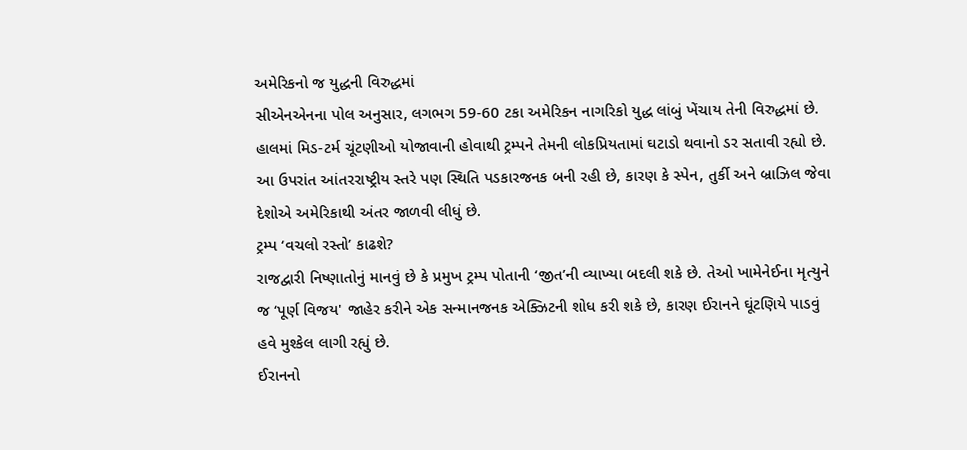અમેરિકનો જ યુદ્ધની વિરુદ્ધમાં
સીએનએનના પોલ અનુસાર, લગભગ 59-60 ટકા અમેરિકન નાગરિકો યુદ્ધ લાંબું ખેંચાય તેની વિરુદ્ધમાં છે. હાલમાં મિડ-ટર્મ ચૂંટણીઓ યોજાવાની હોવાથી ટ્રમ્પને તેમની લોકપ્રિયતામાં ઘટાડો થવાનો ડર સતાવી રહ્યો છે. આ ઉપરાંત આંતરરાષ્ટ્રીય સ્તરે પણ સ્થિતિ પડકારજનક બની રહી છે, કારણ કે સ્પેન, તુર્કી અને બ્રાઝિલ જેવા દેશોએ અમેરિકાથી અંતર જાળવી લીધું છે.
ટ્રમ્પ ‘વચલો રસ્તો’ કાઢશે?
રાજદ્વારી નિષ્ણાતોનું માનવું છે કે પ્રમુખ ટ્રમ્પ પોતાની ‘જીત’ની વ્યાખ્યા બદલી શકે છે. તેઓ ખામેનેઈના મૃત્યુને જ ‘પૂર્ણ વિજય' જાહેર કરીને એક સન્માનજનક એક્ઝિટની શોધ કરી શકે છે, કારણ ઈરાનને ઘૂંટણિયે પાડવું હવે મુશ્કેલ લાગી રહ્યું છે.
ઈરાનનો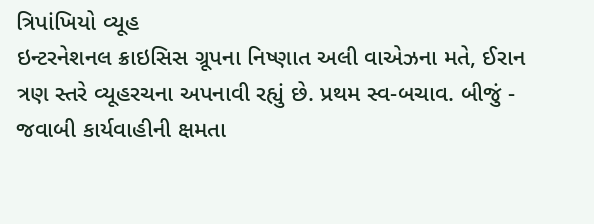ત્રિપાંખિયો વ્યૂહ
ઇન્ટરનેશનલ ક્રાઇસિસ ગ્રૂપના નિષ્ણાત અલી વાએઝના મતે, ઈરાન ત્રણ સ્તરે વ્યૂહરચના અપનાવી રહ્યું છે. પ્રથમ સ્વ-બચાવ. બીજું - જવાબી કાર્યવાહીની ક્ષમતા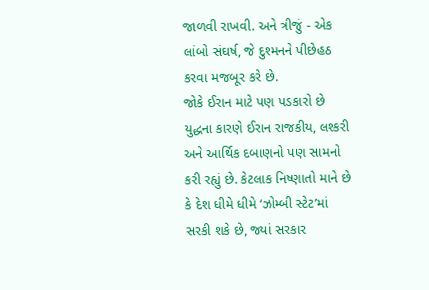જાળવી રાખવી. અને ત્રીજું - એક લાંબો સંઘર્ષ, જે દુશ્મનને પીછેહઠ કરવા મજબૂર કરે છે.
જોકે ઈરાન માટે પણ પડકારો છે
યુદ્ધના કારણે ઈરાન રાજકીય, લશ્કરી અને આર્થિક દબાણનો પણ સામનો કરી રહ્યું છે. કેટલાક નિષ્ણાતો માને છે કે દેશ ધીમે ધીમે ‘ઝોમ્બી સ્ટેટ’માં સરકી શકે છે, જ્યાં સરકાર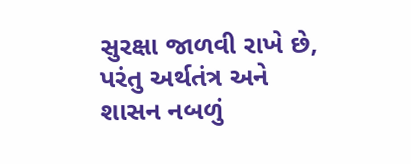સુરક્ષા જાળવી રાખે છે, પરંતુ અર્થતંત્ર અને શાસન નબળું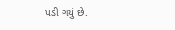પડી ગયું છે.